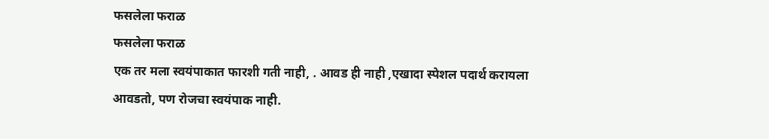फसलेला फराळ
फसलेला फराळ
एक तर मला स्वयंपाकात फारशी गती नाही, . आवड ही नाही ,एखादा स्पेशल पदार्थ करायला आवडतो, पण रोजचा स्वयंपाक नाही.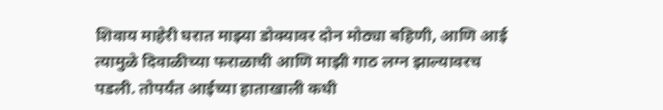शिवाय माहेरी घरात माझ्या डोक्यावर दोन मोठ्या बहिणी, आणि आई त्यामुळे दिवाळीच्या फराळाची आणि माझी गाठ लग्न झाल्यावरच पडली. तोपर्यंत आईच्या हाताखाली कधी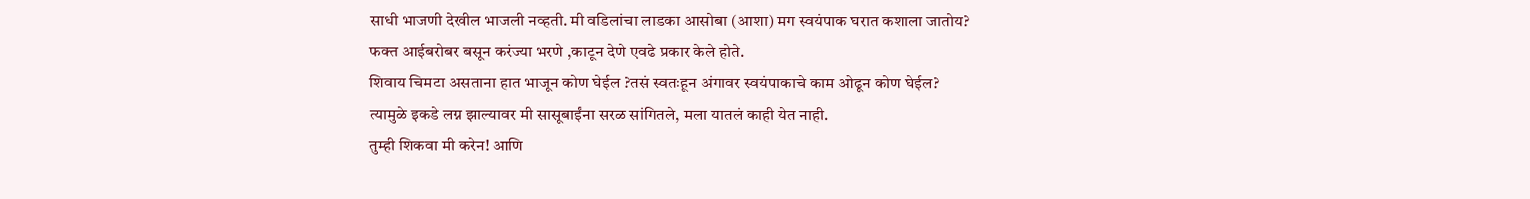साधी भाजणी देखील भाजली नव्हती. मी वडिलांचा लाडका आसोबा (आशा) मग स्वयंपाक घरात कशाला जातोय?
फक्त आईबरोबर बसून करंज्या भरणे ,काटून देणे एवढे प्रकार केले होते.
शिवाय चिमटा असताना हात भाजून कोण घेईल ?तसं स्वतःहून अंगावर स्वयंपाकाचे काम ओढून कोण घेईल?
त्यामुळे इकडे लग्न झाल्यावर मी सासूबाईंना सरळ सांगितले, मला यातलं काही येत नाही.
तुम्ही शिकवा मी करेन! आणि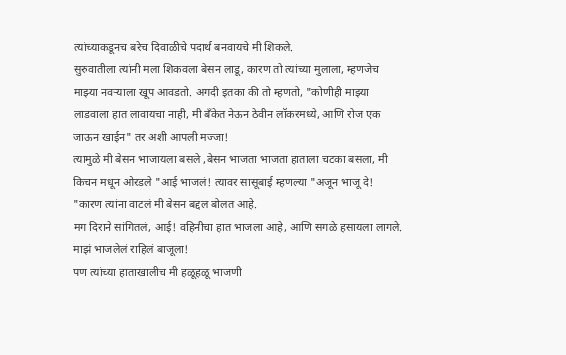त्यांच्याकडूनच बरेच दिवाळीचे पदार्थ बनवायचे मी शिकले.
सुरुवातीला त्यांनी मला शिकवला बेसन लाडू, कारण तो त्यांच्या मुलाला, म्हणजेच माझ्या नवऱ्याला खूप आवडतो. अगदी इतका की तो म्हणतो, "कोणीही माझ्या लाडवाला हात लावायचा नाही, मी बँकेत नेऊन ठेवीन लॉकरमध्ये, आणि रोज एक जाऊन खाईन" तर अशी आपली मज्जा!
त्यामुळे मी बेसन भाजायला बसले ,बेसन भाजता भाजता हाताला चटका बसला, मी किचन मधून ओरडले "आई भाजलं! त्यावर सासूबाई म्हणल्या "अजून भाजू दे! "कारण त्यांना वाटलं मी बेसन बद्दल बोलत आहे.
मग दिराने सांगितलं, आई! वहिनीचा हात भाजला आहे, आणि सगळे हसायला लागले. माझं भाजलेलं राहिलं बाजूला!
पण त्यांच्या हाताखालीच मी हळूहळू भाजणी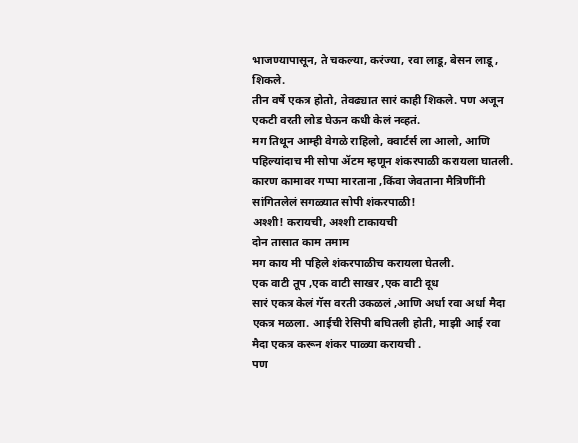भाजण्यापासून, ते चकल्या, करंज्या, रवा लाडू, बेसन लाडू , शिकले.
तीन वर्षे एकत्र होतो, तेवढ्यात सारं काही शिकले. पण अजून एकटी वरती लोड घेऊन कधी केलं नव्हतं.
मग तिथून आम्ही वेगळे राहिलो, क्वार्टर्स ला आलो, आणि पहिल्यांदाच मी सोपा ॲटम म्हणून शंकरपाळी करायला घातली.
कारण कामावर गप्पा मारताना ,किंवा जेवताना मैत्रिणींनी सांगितलेलं सगळ्यात सोपी शंकरपाळी!
अश्शी! करायची, अश्शी टाकायची
दोन तासात काम तमाम
मग काय मी पहिले शंकरपाळीच करायला घेतली.
एक वाटी तूप ,एक वाटी साखर ,एक वाटी दूध
सारं एकत्र केलं गॅस वरती उकळलं ,आणि अर्धा रवा अर्धा मैदा एकत्र मळला. आईची रेसिपी बघितली होती, माझी आई रवा मैदा एकत्र करून शंकर पाळ्या करायची .
पण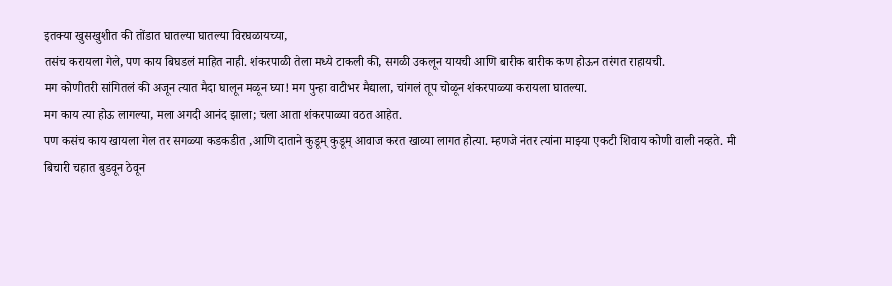इतक्या खुसखुशीत की तोंडात घातल्या घातल्या विरघळायच्या,
तसंच करायला गेले, पण काय बिघडलं माहित नाही. शंकरपाळी तेला मध्ये टाकली की, सगळी उकलून यायची आणि बारीक बारीक कण होऊन तरंगत राहायची.
मग कोणीतरी सांगितलं की अजून त्यात मैदा घालून मळून घ्या! मग पुन्हा वाटीभर मैद्याला, चांगलं तूप चोळून शंकरपाळ्या करायला घातल्या.
मग काय त्या होऊ लागल्या, मला अगदी आनंद झाला; चला आता शंकरपाळ्या वठत आहेत.
पण कसंच काय खायला गेल तर सगळ्या कडकडीत ,आणि दाताने कुडूम् कुडूम् आवाज करत खाव्या लागत होत्या. म्हणजे नंतर त्यांना माझ्या एकटी शिवाय कोणी वाली नव्हते. मी बिचारी चहात बुडवून ठेवून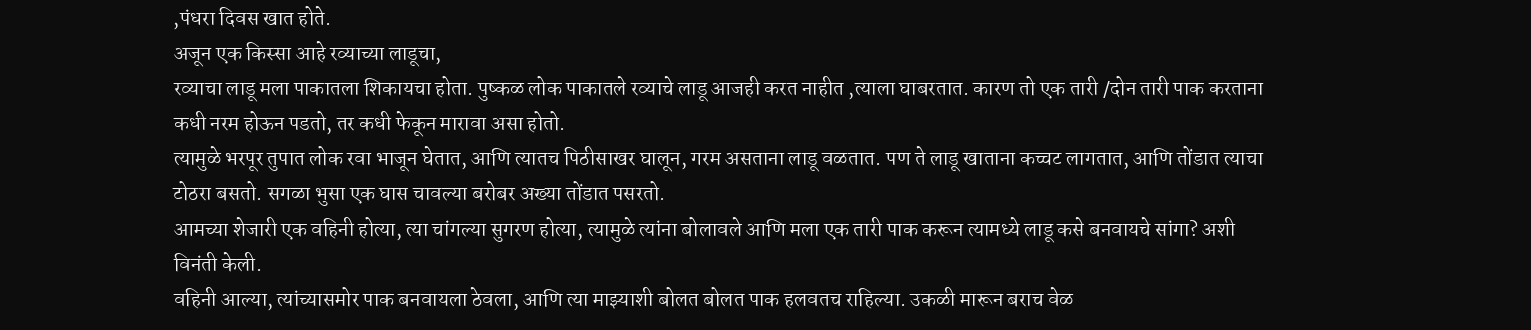,पंधरा दिवस खात होते.
अजून एक किस्सा आहे रव्याच्या लाडूचा,
रव्याचा लाडू मला पाकातला शिकायचा होता. पुष्कळ लोक पाकातले रव्याचे लाडू आजही करत नाहीत ,त्याला घाबरतात. कारण तो एक तारी /दोन तारी पाक करताना कधी नरम होऊन पडतो, तर कधी फेकून मारावा असा होतो.
त्यामुळे भरपूर तुपात लोक रवा भाजून घेतात, आणि त्यातच पिठीसाखर घालून, गरम असताना लाडू वळतात. पण ते लाडू खाताना कच्चट लागतात, आणि तोंडात त्याचा टोठरा बसतो. सगळा भुसा एक घास चावल्या बरोबर अख्या तोंडात पसरतो.
आमच्या शेजारी एक वहिनी होत्या, त्या चांगल्या सुगरण होत्या, त्यामुळे त्यांना बोलावले आणि मला एक तारी पाक करून त्यामध्ये लाडू कसे बनवायचे सांगा? अशी विनंती केली.
वहिनी आल्या, त्यांच्यासमोर पाक बनवायला ठेवला, आणि त्या माझ्याशी बोलत बोलत पाक हलवतच राहिल्या. उकळी मारून बराच वेळ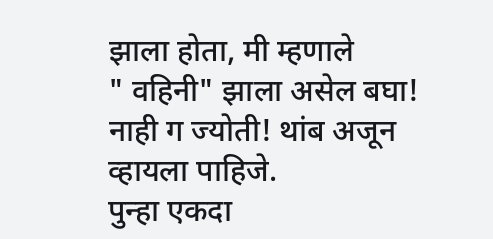झाला होता, मी म्हणाले
" वहिनी" झाला असेल बघा!
नाही ग ज्योती! थांब अजून व्हायला पाहिजे.
पुन्हा एकदा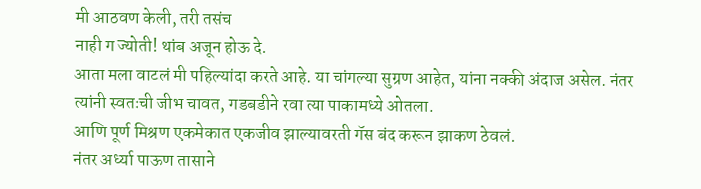मी आठवण केली, तरी तसंच
नाही ग ज्योती! थांब अजून होऊ दे.
आता मला वाटलं मी पहिल्यांदा करते आहे. या चांगल्या सुग्रण आहेत, यांना नक्की अंदाज असेल. नंतर त्यांनी स्वतःची जीभ चावत, गडबडीने रवा त्या पाकामध्ये ओतला.
आणि पूर्ण मिश्रण एकमेकात एकजीव झाल्यावरती गॅस बंद करून झाकण ठेवलं.
नंतर अर्ध्या पाऊण तासाने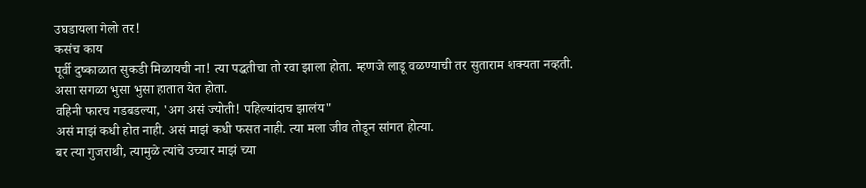उघडायला गेलो तर!
कसंच काय
पूर्वी दुष्काळात सुकडी मिळायची ना! त्या पद्धतीचा तो रवा झाला होता. म्हणजे लाडू वळण्याची तर सुताराम शक्यता नव्हती.
असा सगळा भुसा भुसा हातात येत होता.
वहिनी फारच गडबडल्या, 'अग असं ज्योती! पहिल्यांदाच झालंय"
असं माझं कधी होत नाही. असं माझं कधी फसत नाही. त्या मला जीव तोडून सांगत होत्या.
बर त्या गुजराथी, त्यामुळे त्यांचे उच्चार माझं च्या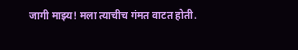जागी माझ्य! मला त्याचीच गंमत वाटत होती.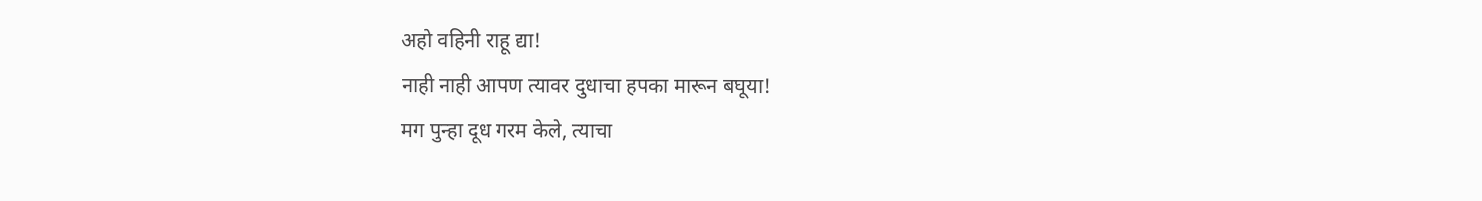अहो वहिनी राहू द्या!
नाही नाही आपण त्यावर दुधाचा हपका मारून बघूया!
मग पुन्हा दूध गरम केले, त्याचा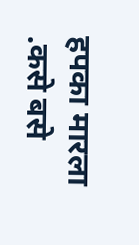हपका मारला .कसे बसे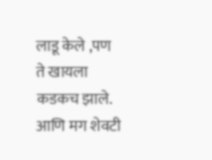लाडू केले ,पण ते खायला कडकच झाले. आणि मग शेवटी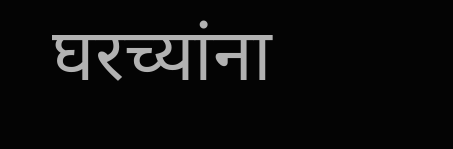घरच्यांना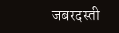जबरदस्ती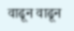वाढून वाढून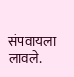संपवायला लावले.